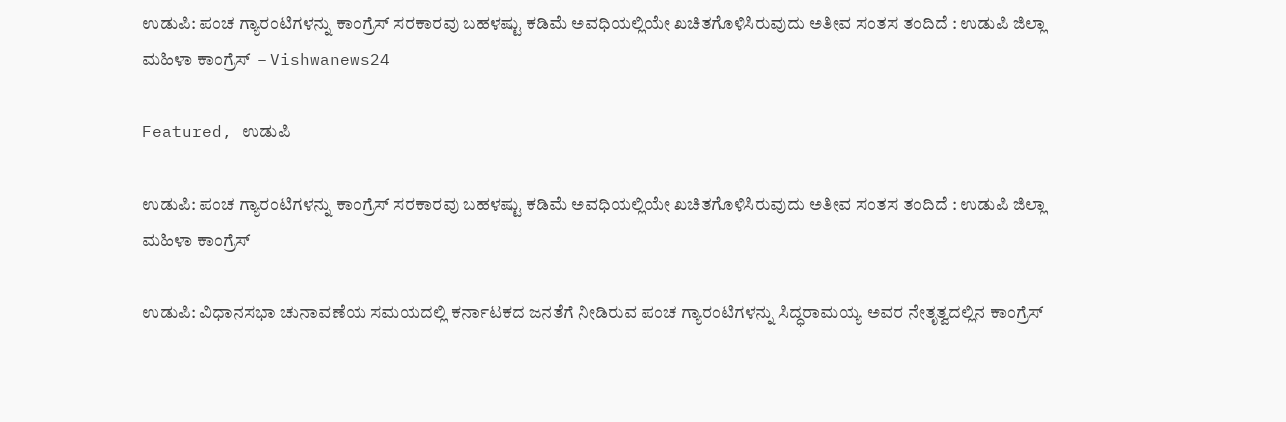ಉಡುಪಿ: ಪಂಚ ಗ್ಯಾರಂಟಿಗಳನ್ನು ಕಾಂಗ್ರೆಸ್ ಸರಕಾರವು ಬಹಳಷ್ಟು ಕಡಿಮೆ ಅವಧಿಯಲ್ಲಿಯೇ ಖಚಿತಗೊಳಿಸಿರುವುದು ಅತೀವ ಸಂತಸ ತಂದಿದೆ : ಉಡುಪಿ ಜಿಲ್ಲಾ ಮಹಿಳಾ ಕಾಂಗ್ರೆಸ್  – Vishwanews24

Featured, ಉಡುಪಿ

ಉಡುಪಿ: ಪಂಚ ಗ್ಯಾರಂಟಿಗಳನ್ನು ಕಾಂಗ್ರೆಸ್ ಸರಕಾರವು ಬಹಳಷ್ಟು ಕಡಿಮೆ ಅವಧಿಯಲ್ಲಿಯೇ ಖಚಿತಗೊಳಿಸಿರುವುದು ಅತೀವ ಸಂತಸ ತಂದಿದೆ : ಉಡುಪಿ ಜಿಲ್ಲಾ ಮಹಿಳಾ ಕಾಂಗ್ರೆಸ್

ಉಡುಪಿ: ವಿಧಾನಸಭಾ ಚುನಾವಣೆಯ ಸಮಯದಲ್ಲಿ ಕರ್ನಾಟಕದ ಜನತೆಗೆ ನೀಡಿರುವ ಪಂಚ ಗ್ಯಾರಂಟಿಗಳನ್ನು ಸಿದ್ಧರಾಮಯ್ಯ ಅವರ ನೇತೃತ್ವದಲ್ಲಿನ ಕಾಂಗ್ರೆಸ್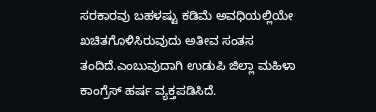ಸರಕಾರವು ಬಹಳಷ್ಟು ಕಡಿಮೆ ಅವಧಿಯಲ್ಲಿಯೇ ಖಚಿತಗೊಳಿಸಿರುವುದು ಅತೀವ ಸಂತಸ ತಂದಿದೆ.ಎಂಬುವುದಾಗಿ ಉಡುಪಿ ಜಿಲ್ಲಾ ಮಹಿಳಾ ಕಾಂಗ್ರೆಸ್ ಹರ್ಷ ವ್ಯಕ್ತಪಡಿಸಿದೆ.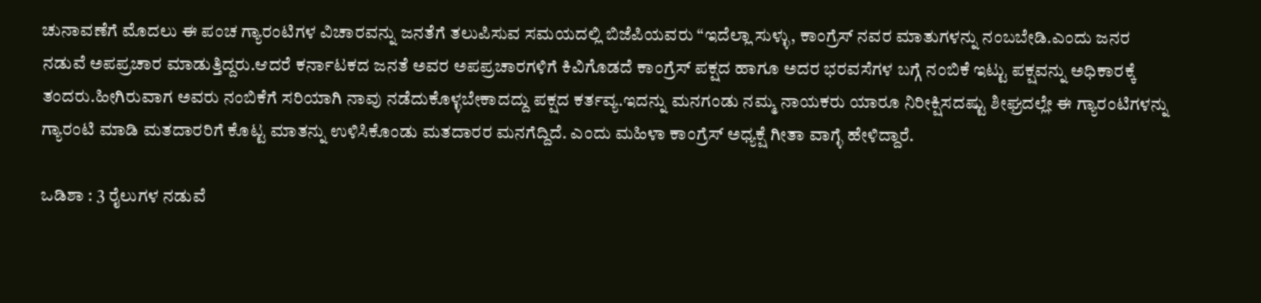ಚುನಾವಣೆಗೆ ಮೊದಲು ಈ ಪಂಚ ಗ್ಯಾರಂಟಿಗಳ ವಿಚಾರವನ್ನು ಜನತೆಗೆ ತಲುಪಿಸುವ ಸಮಯದಲ್ಲಿ ಬಿಜೆಪಿಯವರು “ಇದೆಲ್ಲಾ ಸುಳ್ಳು, ಕಾಂಗ್ರೆಸ್ ನವರ ಮಾತುಗಳನ್ನು ನಂಬಬೇಡಿ.ಎಂದು ಜನರ ನಡುವೆ ಅಪಪ್ರಚಾರ ಮಾಡುತ್ತಿದ್ದರು.ಆದರೆ ಕರ್ನಾಟಕದ ಜನತೆ ಅವರ ಅಪಪ್ರಚಾರಗಳಿಗೆ ಕಿವಿಗೊಡದೆ ಕಾಂಗ್ರೆಸ್ ಪಕ್ಷದ ಹಾಗೂ ಅದರ ಭರವಸೆಗಳ ಬಗ್ಗೆ ನಂಬಿಕೆ ಇಟ್ಟು ಪಕ್ಷವನ್ನು ಅಧಿಕಾರಕ್ಕೆ ತಂದರು.ಹೀಗಿರುವಾಗ ಅವರು ನಂಬಿಕೆಗೆ ಸರಿಯಾಗಿ ನಾವು ನಡೆದುಕೊಳ್ಳಬೇಕಾದದ್ದು ಪಕ್ಷದ ಕರ್ತವ್ಯ.ಇದನ್ನು ಮನಗಂಡು ನಮ್ಮ ನಾಯಕರು ಯಾರೂ ನಿರೀಕ್ಷಿಸದಷ್ಟು ಶೀಘ್ರದಲ್ಲೇ ಈ ಗ್ಯಾರಂಟಿಗಳನ್ನು ಗ್ಯಾರಂಟಿ ಮಾಡಿ ಮತದಾರರಿಗೆ ಕೊಟ್ಟ ಮಾತನ್ನು ಉಳಿಸಿಕೊಂಡು ಮತದಾರರ ಮನಗೆದ್ದಿದೆ. ಎಂದು ಮಹಿಳಾ ಕಾಂಗ್ರೆಸ್ ಅಧ್ಯಕ್ಷೆ ಗೀತಾ ವಾಗ್ಳೆ ಹೇಳಿದ್ದಾರೆ.

ಒಡಿಶಾ : 3 ರೈಲುಗಳ ನಡುವೆ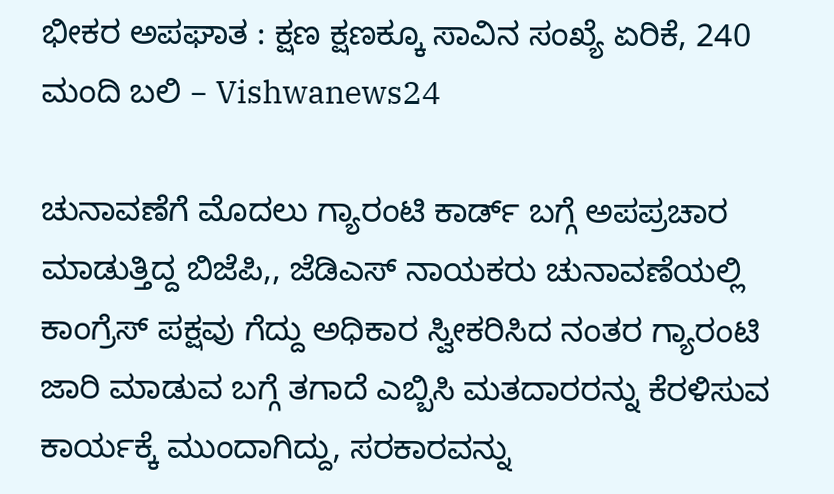ಭೀಕರ ಅಪಘಾತ : ಕ್ಷಣ ಕ್ಷಣಕ್ಕೂ ಸಾವಿನ ಸಂಖ್ಯೆ ಏರಿಕೆ, 240 ಮಂದಿ ಬಲಿ – Vishwanews24

ಚುನಾವಣೆಗೆ ಮೊದಲು ಗ್ಯಾರಂಟಿ ಕಾರ್ಡ್ ಬಗ್ಗೆ ಅಪಪ್ರಚಾರ ಮಾಡುತ್ತಿದ್ದ ಬಿಜೆಪಿ,, ಜೆಡಿಎಸ್ ನಾಯಕರು ಚುನಾವಣೆಯಲ್ಲಿ ಕಾಂಗ್ರೆಸ್ ಪಕ್ಷವು ಗೆದ್ದು ಅಧಿಕಾರ ಸ್ವೀಕರಿಸಿದ ನಂತರ ಗ್ಯಾರಂಟಿ ಜಾರಿ ಮಾಡುವ ಬಗ್ಗೆ ತಗಾದೆ ಎಬ್ಬಿಸಿ ಮತದಾರರನ್ನು ಕೆರಳಿಸುವ ಕಾರ್ಯಕ್ಕೆ ಮುಂದಾಗಿದ್ದು, ಸರಕಾರವನ್ನು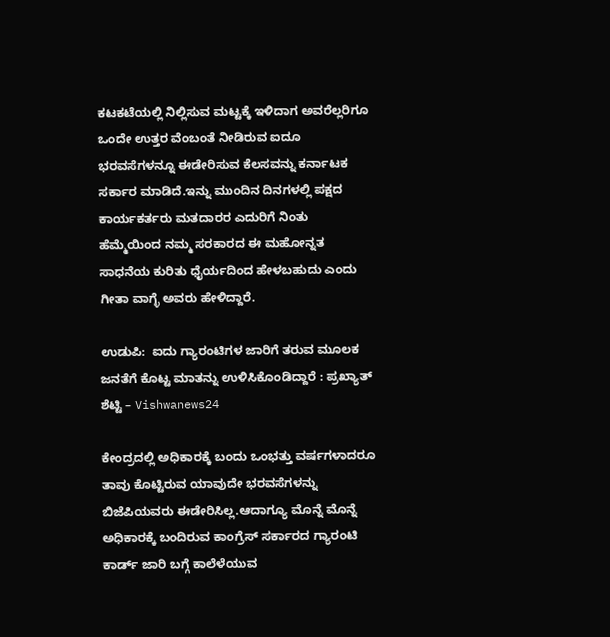ಕಟಕಟೆಯಲ್ಲಿ ನಿಲ್ಲಿಸುವ ಮಟ್ಟಕ್ಕೆ ಇಳಿದಾಗ ಅವರೆಲ್ಲರಿಗೂ ಒಂದೇ ಉತ್ತರ ವೆಂಬಂತೆ ನೀಡಿರುವ ಐದೂ ಭರವಸೆಗಳನ್ನೂ ಈಡೇರಿಸುವ ಕೆಲಸವನ್ನು ಕರ್ನಾಟಕ ಸರ್ಕಾರ ಮಾಡಿದೆ.ಇನ್ನು ಮುಂದಿನ ದಿನಗಳಲ್ಲಿ ಪಕ್ಷದ ಕಾರ್ಯಕರ್ತರು ಮತದಾರರ ಎದುರಿಗೆ ನಿಂತು ಹೆಮ್ಮೆಯಿಂದ ನಮ್ಮ ಸರಕಾರದ ಈ ಮಹೋನ್ನತ ಸಾಧನೆಯ ಕುರಿತು ಧೈರ್ಯದಿಂದ ಹೇಳಬಹುದು ಎಂದು ಗೀತಾ ವಾಗ್ಳೆ ಅವರು ಹೇಳಿದ್ದಾರೆ.

ಉಡುಪಿ:  ಐದು ಗ್ಯಾರಂಟಿಗಳ ಜಾರಿಗೆ ತರುವ ಮೂಲಕ ಜನತೆಗೆ ಕೊಟ್ಟ ಮಾತನ್ನು ಉಳಿಸಿಕೊಂಡಿದ್ದಾರೆ : ಪ್ರಖ್ಯಾತ್ ಶೆಟ್ಟಿ – Vishwanews24

ಕೇಂದ್ರದಲ್ಲಿ ಅಧಿಕಾರಕ್ಕೆ ಬಂದು ಒಂಭತ್ತು ವರ್ಷಗಳಾದರೂ ತಾವು ಕೊಟ್ಟಿರುವ ಯಾವುದೇ ಭರವಸೆಗಳನ್ನು ಬಿಜೆಪಿಯವರು ಈಡೇರಿಸಿಲ್ಲ.ಆದಾಗ್ಯೂ ಮೊನ್ನೆ ಮೊನ್ನೆ ಅಧಿಕಾರಕ್ಕೆ ಬಂದಿರುವ ಕಾಂಗ್ರೆಸ್ ಸರ್ಕಾರದ ಗ್ಯಾರಂಟಿ ಕಾರ್ಡ್ ಜಾರಿ ಬಗ್ಗೆ ಕಾಲೆಳೆಯುವ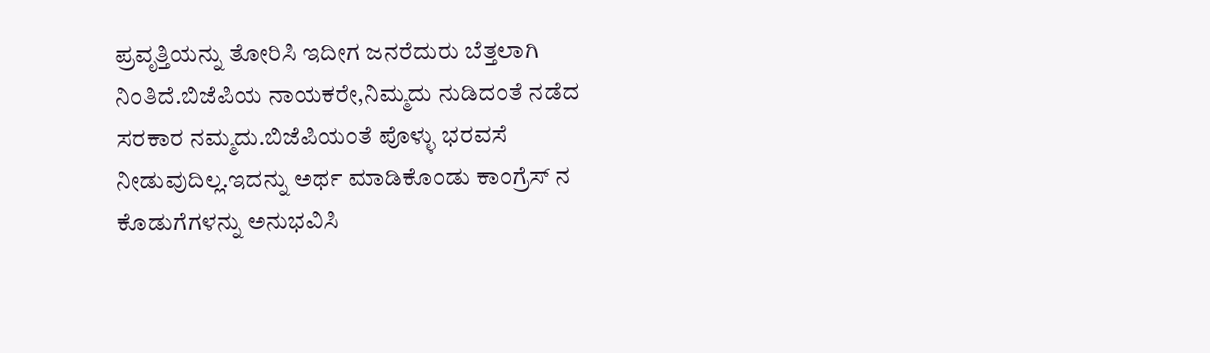ಪ್ರವೃತ್ತಿಯನ್ನು ತೋರಿಸಿ ಇದೀಗ ಜನರೆದುರು ಬೆತ್ತಲಾಗಿ ನಿಂತಿದೆ.ಬಿಜೆಪಿಯ ನಾಯಕರೇ,ನಿಮ್ಮದು ನುಡಿದಂತೆ ನಡೆದ ಸರಕಾರ ನಮ್ಮದು.ಬಿಜೆಪಿಯಂತೆ ಪೊಳ್ಳು ಭರವಸೆ ನೀಡುವುದಿಲ್ಲ.ಇದನ್ನು ಅರ್ಥ ಮಾಡಿಕೊಂಡು ಕಾಂಗ್ರೆಸ್ ನ ಕೊಡುಗೆಗಳನ್ನು ಅನುಭವಿಸಿ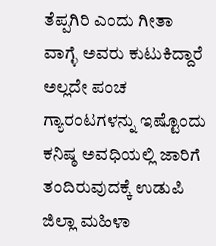ತೆಪ್ಪಗಿರಿ ಎಂದು ಗೀತಾ ವಾಗ್ಳೆ ಅವರು ಕುಟುಕಿದ್ದಾರೆ ಅಲ್ಲದೇ ಪಂಚ ಗ್ಯಾರಂಟಗಳನ್ನು ಇಷ್ಟೊಂದು ಕನಿಷ್ಠ ಅವಧಿಯಲ್ಲಿ ಜಾರಿಗೆ ತಂದಿರುವುದಕ್ಕೆ ಉಡುಪಿ ಜಿಲ್ಲಾ ಮಹಿಳಾ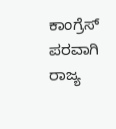ಕಾಂಗ್ರೆಸ್ ಪರವಾಗಿ ರಾಜ್ಯ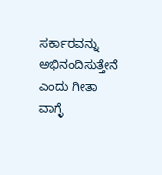ಸರ್ಕಾರವನ್ನು ಅಭಿನಂದಿಸುತ್ತೇನೆ ಎಂದು ಗೀತಾ ವಾಗ್ಳೆ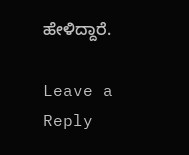ಹೇಳಿದ್ದಾರೆ.

Leave a Reply